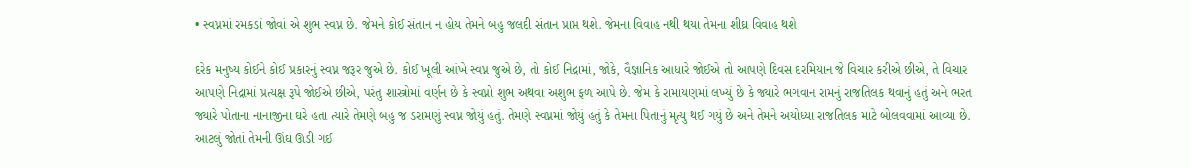• સ્વપ્નમાં રમકડાં જોવાં એ શુભ સ્વપ્ન છે. જેમને કોઈ સંતાન ન હોય તેમને બહુ જલદી સંતાન પ્રાપ્ત થશે. જેમના વિવાહ નથી થયા તેમના શીઘ્ર વિવાહ થશે

દરેક મનુષ્ય કોઈને કોઈ પ્રકારનું સ્વપ્ન જરૂર જુએ છે. કોઈ ખૂલી આંખે સ્વપ્ન જુએ છે, તો કોઈ નિદ્રામાં, જોકે, વૈજ્ઞાનિક આધારે જોઈએ તો આપણે દિવસ દરમિયાન જે વિચાર કરીએ છીએ, તે વિચાર આપણે નિદ્રામાં પ્રત્યક્ષ રૂપે જોઈએ છીએ, પરંતુ શાસ્ત્રોમાં વર્ણન છે કે સ્વપ્નો શુભ અથવા અશુભ ફળ આપે છે. જેમ કે રામાયણમાં લખ્યું છે કે જ્યારે ભગવાન રામનું રાજતિલક થવાનું હતું અને ભરત જ્યારે પોતાના નાનાજીના ઘરે હતા ત્યારે તેમણે બહુ જ ડરામણું સ્વપ્ન જોયું હતું. તેમણે સ્વપ્નમાં જોયું હતું કે તેમના પિતાનું મૃત્યુ થઈ ગયું છે અને તેમને અયોધ્યા રાજતિલક માટે બોલવવામાં આવ્યા છે. આટલું જોતાં તેમની ઊંઘ ઊડી ગઈ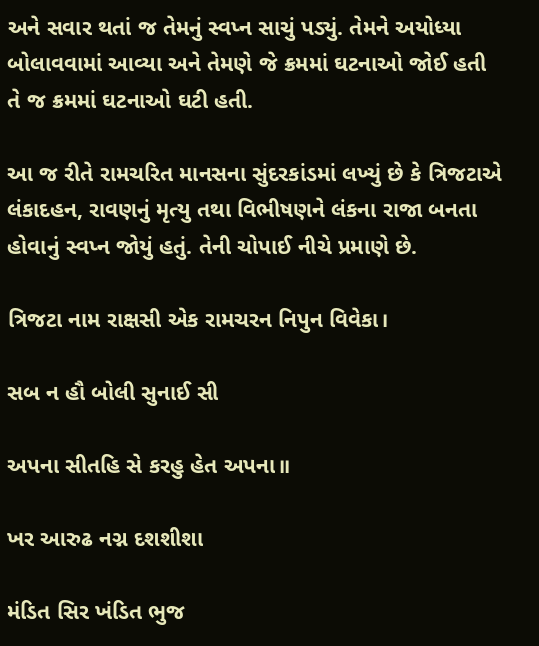અને સવાર થતાં જ તેમનું સ્વપ્ન સાચું પડ્યું. તેમને અયોધ્યા બોલાવવામાં આવ્યા અને તેમણે જે ક્રમમાં ઘટનાઓ જોઈ હતી તે જ ક્રમમાં ઘટનાઓ ઘટી હતી.

આ જ રીતે રામચરિત માનસના સુંદરકાંડમાં લખ્યું છે કે ત્રિજટાએ લંકાદહન, રાવણનું મૃત્યુ તથા વિભીષણને લંકના રાજા બનતા હોવાનું સ્વપ્ન જોયું હતું. તેની ચોપાઈ નીચે પ્રમાણે છે.

ત્રિજટા નામ રાક્ષસી એક રામચરન નિપુન વિવેકા।

સબ ન હૌ બોલી સુનાઈ સી

અપના સીતહિ સે કરહુ હેત અપના॥

ખર આરુઢ નગ્ન દશશીશા

મંડિત સિર ખંડિત ભુજ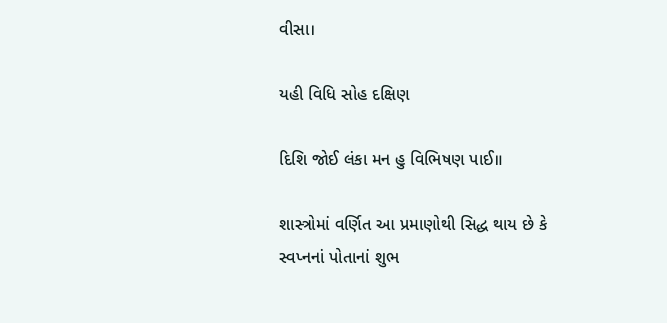વીસા।

યહી વિધિ સોહ દક્ષિણ

દિશિ જોઈ લંકા મન હુ વિભિષણ પાઈ॥

શાસ્ત્રોમાં વર્ણિત આ પ્રમાણોથી સિદ્ધ થાય છે કે સ્વપ્નનાં પોતાનાં શુભ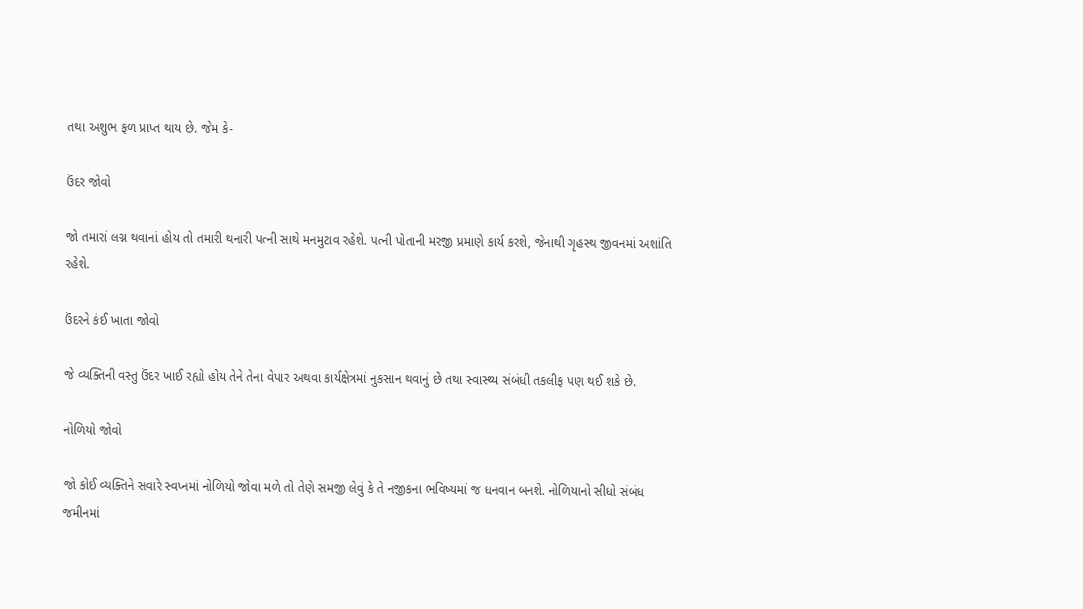તથા અશુભ ફળ પ્રાપ્ત થાય છે. જેમ કે-

ઉંદર જોવો

જો તમારાં લગ્ન થવાનાં હોય તો તમારી થનારી પત્ની સાથે મનમુટાવ રહેશે. પત્ની પોતાની મરજી પ્રમાણે કાર્ય કરશે, જેનાથી ગૃહસ્થ જીવનમાં અશાંતિ રહેશે.

ઉંદરને કંઈ ખાતા જોવો

જે વ્યક્તિની વસ્તુ ઉંદર ખાઈ રહ્યો હોય તેને તેના વેપાર અથવા કાર્યક્ષેત્રમાં નુકસાન થવાનું છે તથા સ્વાસ્થ્ય સંબંધી તકલીફ પણ થઈ શકે છે.

નોળિયો જોવો

જો કોઈ વ્યક્તિને સવારે સ્વપ્નમાં નોળિયો જોવા મળે તો તેણે સમજી લેવું કે તે નજીકના ભવિષ્યમાં જ ધનવાન બનશે. નોળિયાનો સીધો સંબંધ જમીનમાં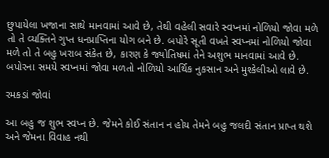છુપાયેલા ખજાના સાથે માનવામાં આવે છે, તેથી વહેલી સવારે સ્વપ્નમાં નોળિયો જોવા મળે તો તે વ્યક્તિને ગુપ્ત ધનપ્રાપ્તિના યોગ બને છે. બપોરે સૂતી વખતે સ્વપ્નમાં નોળિયો જોવા મળે તો તે બહુ ખરાબ સંકેત છે, કારણ કે જ્યોતિષમાં તેને અશુભ માનવામાં આવે છે. બપોરના સમયે સ્વપ્નમાં જોવા મળતો નોળિયો આર્થિક નુકસાન અને મુશ્કેલીઓ લાવે છે.

રમકડાં જોવાં

આ બહુ જ શુભ સ્વપ્ન છે. જેમને કોઈ સંતાન ન હોય તેમને બહુ જલદી સંતાન પ્રાપ્ત થશે અને જેમના વિવાહ નથી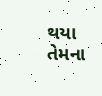થયા તેમના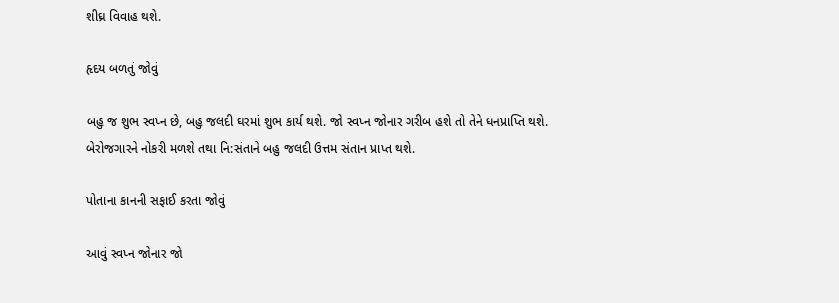શીઘ્ર વિવાહ થશે.

હૃદય બળતું જોવું

બહુ જ શુભ સ્વપ્ન છે, બહુ જલદી ઘરમાં શુભ કાર્ય થશે. જો સ્વપ્ન જોનાર ગરીબ હશે તો તેને ધનપ્રાપ્તિ થશે. બેરોજગારને નોકરી મળશે તથા નિ:સંતાને બહુ જલદી ઉત્તમ સંતાન પ્રાપ્ત થશે.

પોતાના કાનની સફાઈ કરતા જોવું

આવું સ્વપ્ન જોનાર જો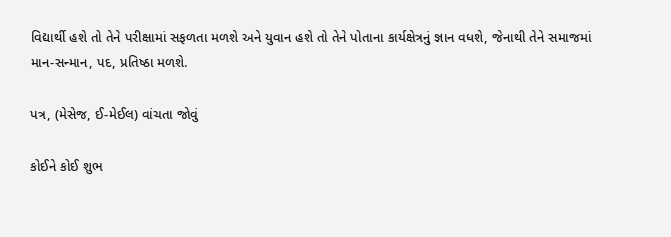વિદ્યાર્થી હશે તો તેને પરીક્ષામાં સફળતા મળશે અને યુવાન હશે તો તેને પોતાના કાર્યક્ષેત્રનું જ્ઞાન વધશે, જેનાથી તેને સમાજમાં માન-સન્માન, પદ, પ્રતિષ્ઠા મળશે.

પત્ર, (મેસેજ, ઈ-મેઈલ) વાંચતા જોવું

કોઈને કોઈ શુભ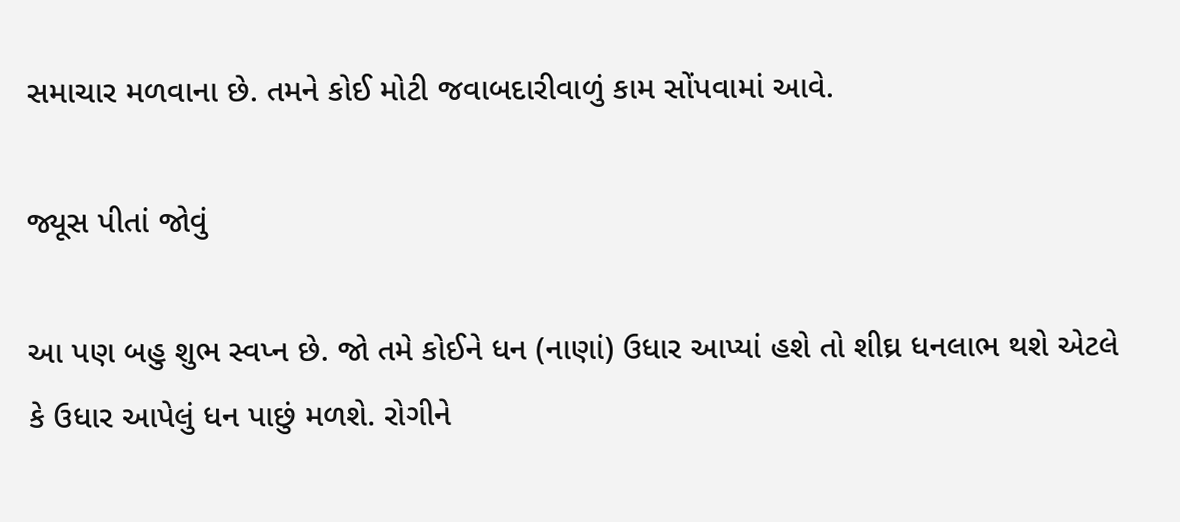સમાચાર મળવાના છે. તમને કોઈ મોટી જવાબદારીવાળું કામ સોંપવામાં આવે.

જ્યૂસ પીતાં જોવું

આ પણ બહુ શુભ સ્વપ્ન છે. જો તમે કોઈને ધન (નાણાં) ઉધાર આપ્યાં હશે તો શીઘ્ર ધનલાભ થશે એટલે કે ઉધાર આપેલું ધન પાછું મળશે. રોગીને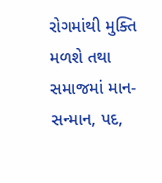રોગમાંથી મુક્તિ મળશે તથા સમાજમાં માન-સન્માન, પદ,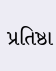પ્રતિષ્ઠા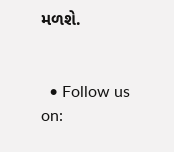મળશે.


  • Follow us on: